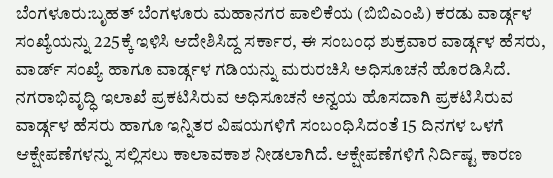ಬೆಂಗಳೂರು:ಬೃಹತ್ ಬೆಂಗಳೂರು ಮಹಾನಗರ ಪಾಲಿಕೆಯ (ಬಿಬಿಎಂಪಿ) ಕರಡು ವಾರ್ಡ್ಗಳ ಸಂಖ್ಯೆಯನ್ನು 225ಕ್ಕೆ ಇಳಿಸಿ ಆದೇಶಿಸಿದ್ದ ಸರ್ಕಾರ, ಈ ಸಂಬಂಧ ಶುಕ್ರವಾರ ವಾರ್ಡ್ಗಳ ಹೆಸರು, ವಾರ್ಡ್ ಸಂಖ್ಯೆ ಹಾಗೂ ವಾರ್ಡ್ಗಳ ಗಡಿಯನ್ನು ಮರುರಚಿಸಿ ಅಧಿಸೂಚನೆ ಹೊರಡಿಸಿದೆ.
ನಗರಾಭಿವೃದ್ಧಿ ಇಲಾಖೆ ಪ್ರಕಟಿಸಿರುವ ಅಧಿಸೂಚನೆ ಅನ್ವಯ ಹೊಸದಾಗಿ ಪ್ರಕಟಿಸಿರುವ ವಾರ್ಡ್ಗಳ ಹೆಸರು ಹಾಗೂ ಇನ್ನಿತರ ವಿಷಯಗಳಿಗೆ ಸಂಬಂಧಿಸಿದಂತೆ 15 ದಿನಗಳ ಒಳಗೆ ಆಕ್ಷೇಪಣೆಗಳನ್ನು ಸಲ್ಲಿಸಲು ಕಾಲಾವಕಾಶ ನೀಡಲಾಗಿದೆ. ಆಕ್ಷೇಪಣೆಗಳಿಗೆ ನಿರ್ದಿಷ್ಟ ಕಾರಣ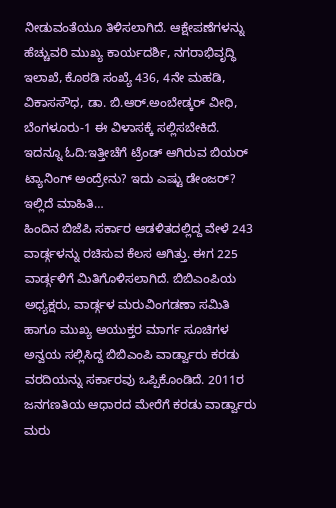ನೀಡುವಂತೆಯೂ ತಿಳಿಸಲಾಗಿದೆ. ಆಕ್ಷೇಪಣೆಗಳನ್ನು ಹೆಚ್ಚುವರಿ ಮುಖ್ಯ ಕಾರ್ಯದರ್ಶಿ, ನಗರಾಭಿವೃದ್ಧಿ ಇಲಾಖೆ, ಕೊಠಡಿ ಸಂಖ್ಯೆ 436, 4ನೇ ಮಹಡಿ, ವಿಕಾಸಸೌಧ, ಡಾ. ಬಿ.ಆರ್.ಅಂಬೇಡ್ಕರ್ ವೀಧಿ, ಬೆಂಗಳೂರು-1 ಈ ವಿಳಾಸಕ್ಕೆ ಸಲ್ಲಿಸಬೇಕಿದೆ.
ಇದನ್ನೂ ಓದಿ:ಇತ್ತೀಚೆಗೆ ಟ್ರೆಂಡ್ ಆಗಿರುವ ಬಿಯರ್ ಟ್ಯಾನಿಂಗ್ ಅಂದ್ರೇನು? ಇದು ಎಷ್ಟು ಡೇಂಜರ್? ಇಲ್ಲಿದೆ ಮಾಹಿತಿ…
ಹಿಂದಿನ ಬಿಜೆಪಿ ಸರ್ಕಾರ ಆಡಳಿತದಲ್ಲಿದ್ದ ವೇಳೆ 243 ವಾರ್ಡ್ಗಳನ್ನು ರಚಿಸುವ ಕೆಲಸ ಆಗಿತ್ತು. ಈಗ 225 ವಾರ್ಡ್ಗಳಿಗೆ ಮಿತಿಗೊಳಿಸಲಾಗಿದೆ. ಬಿಬಿಎಂಪಿಯ ಅಧ್ಯಕ್ಷರು, ವಾರ್ಡ್ಗಳ ಮರುವಿಂಗಡಣಾ ಸಮಿತಿ ಹಾಗೂ ಮುಖ್ಯ ಆಯುಕ್ತರ ಮಾರ್ಗ ಸೂಚಿಗಳ ಅನ್ವಯ ಸಲ್ಲಿಸಿದ್ದ ಬಿಬಿಎಂಪಿ ವಾರ್ಡ್ವಾರು ಕರಡು ವರದಿಯನ್ನು ಸರ್ಕಾರವು ಒಪ್ಪಿಕೊಂಡಿದೆ. 2011ರ ಜನಗಣತಿಯ ಆಧಾರದ ಮೇರೆಗೆ ಕರಡು ವಾರ್ಡ್ವಾರು ಮರು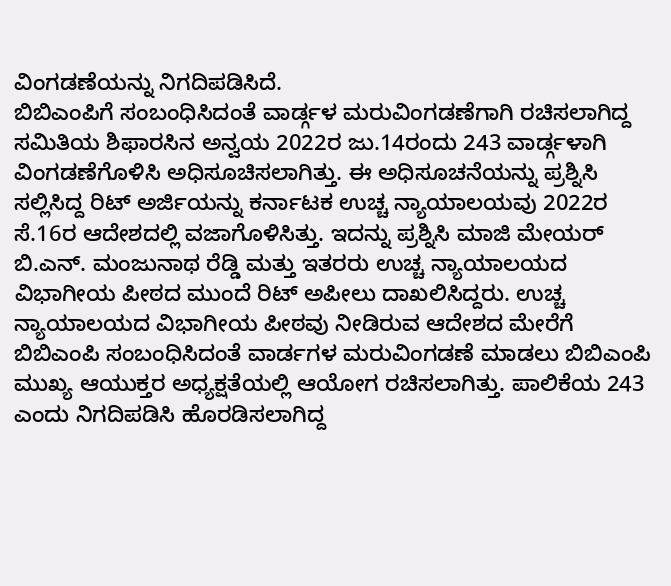ವಿಂಗಡಣೆಯನ್ನು ನಿಗದಿಪಡಿಸಿದೆ.
ಬಿಬಿಎಂಪಿಗೆ ಸಂಬಂಧಿಸಿದಂತೆ ವಾರ್ಡ್ಗಳ ಮರುವಿಂಗಡಣೆಗಾಗಿ ರಚಿಸಲಾಗಿದ್ದ ಸಮಿತಿಯ ಶಿಫಾರಸಿನ ಅನ್ವಯ 2022ರ ಜು.14ರಂದು 243 ವಾರ್ಡ್ಗಳಾಗಿ ವಿಂಗಡಣೆಗೊಳಿಸಿ ಅಧಿಸೂಚಿಸಲಾಗಿತ್ತು. ಈ ಅಧಿಸೂಚನೆಯನ್ನು ಪ್ರಶ್ನಿಸಿ ಸಲ್ಲಿಸಿದ್ದ ರಿಟ್ ಅರ್ಜಿಯನ್ನು ಕರ್ನಾಟಕ ಉಚ್ಚ ನ್ಯಾಯಾಲಯವು 2022ರ ಸೆ.16ರ ಆದೇಶದಲ್ಲಿ ವಜಾಗೊಳಿಸಿತ್ತು. ಇದನ್ನು ಪ್ರಶ್ನಿಸಿ ಮಾಜಿ ಮೇಯರ್ ಬಿ.ಎನ್. ಮಂಜುನಾಥ ರೆಡ್ಡಿ ಮತ್ತು ಇತರರು ಉಚ್ಚ ನ್ಯಾಯಾಲಯದ ವಿಭಾಗೀಯ ಪೀಠದ ಮುಂದೆ ರಿಟ್ ಅಪೀಲು ದಾಖಲಿಸಿದ್ದರು. ಉಚ್ಚ ನ್ಯಾಯಾಲಯದ ವಿಭಾಗೀಯ ಪೀಠವು ನೀಡಿರುವ ಆದೇಶದ ಮೇರೆಗೆ ಬಿಬಿಎಂಪಿ ಸಂಬಂಧಿಸಿದಂತೆ ವಾರ್ಡಗಳ ಮರುವಿಂಗಡಣೆ ಮಾಡಲು ಬಿಬಿಎಂಪಿ ಮುಖ್ಯ ಆಯುಕ್ತರ ಅಧ್ಯಕ್ಷತೆಯಲ್ಲಿ ಆಯೋಗ ರಚಿಸಲಾಗಿತ್ತು. ಪಾಲಿಕೆಯ 243 ಎಂದು ನಿಗದಿಪಡಿಸಿ ಹೊರಡಿಸಲಾಗಿದ್ದ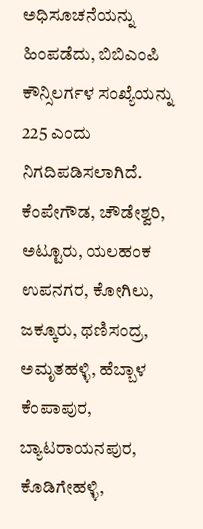ಅಧಿಸೂಚನೆಯನ್ನು ಹಿಂಪಡೆದು, ಬಿಬಿಎಂಪಿ ಕೌನ್ಸಿಲರ್ಗಳ ಸಂಖ್ಯೆಯನ್ನು 225 ಎಂದು ನಿಗದಿಪಡಿಸಲಾಗಿದೆ.
ಕೆಂಪೇಗೌಡ, ಚೌಡೇಶ್ವರಿ, ಅಟ್ಟೂರು, ಯಲಹಂಕ ಉಪನಗರ, ಕೋಗಿಲು, ಜಕ್ಕೂರು, ಥಣಿಸಂದ್ರ, ಅಮೃತಹಳ್ಳಿ, ಹೆಬ್ಬಾಳ ಕೆಂಪಾಪುರ, ಬ್ಯಾಟರಾಯನಪುರ, ಕೊಡಿಗೇಹಳ್ಳಿ,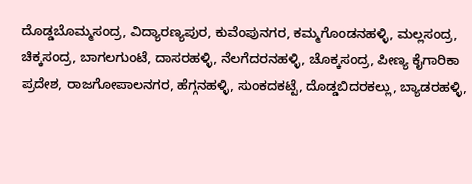ದೊಡ್ಡಬೊಮ್ಮಸಂದ್ರ, ವಿದ್ಯಾರಣ್ಯಪುರ, ಕುವೆಂಪುನಗರ, ಕಮ್ಮಗೊಂಡನಹಳ್ಳಿ, ಮಲ್ಲಸಂದ್ರ, ಚಿಕ್ಕಸಂದ್ರ, ಬಾಗಲಗುಂಟೆ, ದಾಸರಹಳ್ಳಿ, ನೆಲಗೆದರನಹಳ್ಳಿ, ಚೊಕ್ಕಸಂದ್ರ, ಪೀಣ್ಯ ಕೈಗಾರಿಕಾ ಪ್ರದೇಶ, ರಾಜಗೋಪಾಲನಗರ, ಹೆಗ್ಗನಹಳ್ಳಿ, ಸುಂಕದಕಟ್ಟೆ, ದೊಡ್ಡಬಿದರಕಲ್ಲು, ಬ್ಯಾಡರಹಳ್ಳಿ,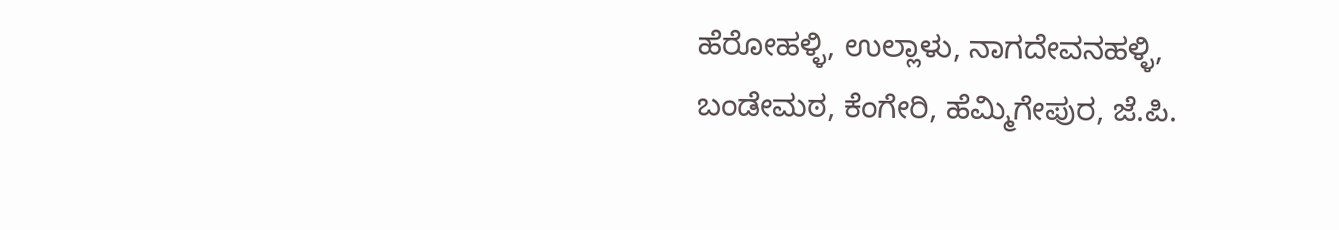ಹೆರೋಹಳ್ಳಿ, ಉಲ್ಲಾಳು, ನಾಗದೇವನಹಳ್ಳಿ, ಬಂಡೇಮಠ, ಕೆಂಗೇರಿ, ಹೆಮ್ಮಿಗೇಪುರ, ಜೆ.ಪಿ.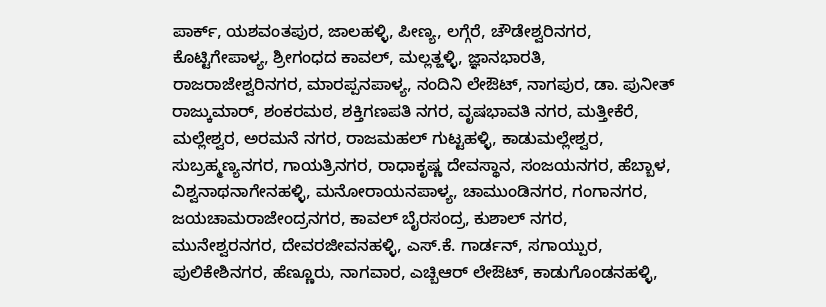ಪಾರ್ಕ್, ಯಶವಂತಪುರ, ಜಾಲಹಳ್ಳಿ, ಪೀಣ್ಯ, ಲಗ್ಗೆರೆ, ಚೌಡೇಶ್ವರಿನಗರ, ಕೊಟ್ಟಿಗೇಪಾಳ್ಯ, ಶ್ರೀಗಂಧದ ಕಾವಲ್, ಮಲ್ಲತ್ಹಳ್ಳಿ, ಜ್ಞಾನಭಾರತಿ, ರಾಜರಾಜೇಶ್ವರಿನಗರ, ಮಾರಪ್ಪನಪಾಳ್ಯ, ನಂದಿನಿ ಲೇಔಟ್, ನಾಗಪುರ, ಡಾ. ಪುನೀತ್ ರಾಜ್ಕುಮಾರ್, ಶಂಕರಮಠ, ಶಕ್ತಿಗಣಪತಿ ನಗರ, ವೃಷಭಾವತಿ ನಗರ, ಮತ್ತೀಕೆರೆ, ಮಲ್ಲೇಶ್ವರ, ಅರಮನೆ ನಗರ, ರಾಜಮಹಲ್ ಗುಟ್ಟಹಳ್ಳಿ, ಕಾಡುಮಲ್ಲೇಶ್ವರ, ಸುಬ್ರಹ್ಮಣ್ಯನಗರ, ಗಾಯತ್ರಿನಗರ, ರಾಧಾಕೃಷ್ಣ ದೇವಸ್ಥಾನ, ಸಂಜಯನಗರ, ಹೆಬ್ಬಾಳ, ವಿಶ್ವನಾಥನಾಗೇನಹಳ್ಳಿ, ಮನೋರಾಯನಪಾಳ್ಯ, ಚಾಮುಂಡಿನಗರ, ಗಂಗಾನಗರ, ಜಯಚಾಮರಾಜೇಂದ್ರನಗರ, ಕಾವಲ್ ಬೈರಸಂದ್ರ, ಕುಶಾಲ್ ನಗರ, ಮುನೇಶ್ವರನಗರ, ದೇವರಜೀವನಹಳ್ಳಿ, ಎಸ್.ಕೆ. ಗಾರ್ಡನ್, ಸಗಾಯ್ಪುರ, ಪುಲಿಕೇಶಿನಗರ, ಹೆಣ್ಣೂರು, ನಾಗವಾರ, ಎಚ್ಬಿಆರ್ ಲೇಔಟ್, ಕಾಡುಗೊಂಡನಹಳ್ಳಿ,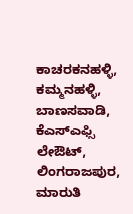ಕಾಚರಕನಹಳ್ಳಿ, ಕಮ್ಮನಹಳ್ಳಿ, ಬಾಣಸವಾಡಿ, ಕೆಎಸ್ಎಫ್ಸಿ ಲೇಔಟ್, ಲಿಂಗರಾಜಪುರ, ಮಾರುತಿ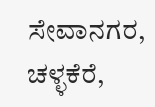ಸೇವಾನಗರ, ಚಳ್ಳಕೆರೆ,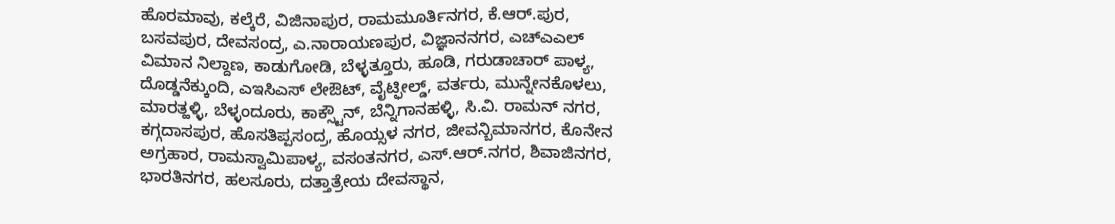ಹೊರಮಾವು, ಕಲ್ಕೆರೆ, ವಿಜಿನಾಪುರ, ರಾಮಮೂರ್ತಿನಗರ, ಕೆ.ಆರ್.ಪುರ, ಬಸವಪುರ, ದೇವಸಂದ್ರ, ಎ.ನಾರಾಯಣಪುರ, ವಿಜ್ಞಾನನಗರ, ಎಚ್ಎಎಲ್ ವಿಮಾನ ನಿಲ್ದಾಣ, ಕಾಡುಗೋಡಿ, ಬೆಳ್ಳತ್ತೂರು, ಹೂಡಿ, ಗರುಡಾಚಾರ್ ಪಾಳ್ಯ, ದೊಡ್ಡನೆಕ್ಕುಂದಿ, ಎಇಸಿಎಸ್ ಲೇಔಟ್, ವೈಟ್ಫೀಲ್ಡ್, ವರ್ತರು, ಮುನ್ನೇನಕೊಳಲು, ಮಾರತ್ಹಳ್ಳಿ, ಬೆಳ್ಳಂದೂರು, ಕಾಕ್ಸ್ಟೌನ್, ಬೆನ್ನಿಗಾನಹಳ್ಳಿ, ಸಿ.ವಿ. ರಾಮನ್ ನಗರ, ಕಗ್ಗದಾಸಪುರ, ಹೊಸತಿಪ್ಪಸಂದ್ರ, ಹೊಯ್ಸಳ ನಗರ, ಜೀವನ್ಬಿಮಾನಗರ, ಕೊನೇನ ಅಗ್ರಹಾರ, ರಾಮಸ್ವಾಮಿಪಾಳ್ಯ, ವಸಂತನಗರ, ಎಸ್.ಆರ್.ನಗರ, ಶಿವಾಜಿನಗರ, ಭಾರತಿನಗರ, ಹಲಸೂರು, ದತ್ತಾತ್ರೇಯ ದೇವಸ್ಥಾನ,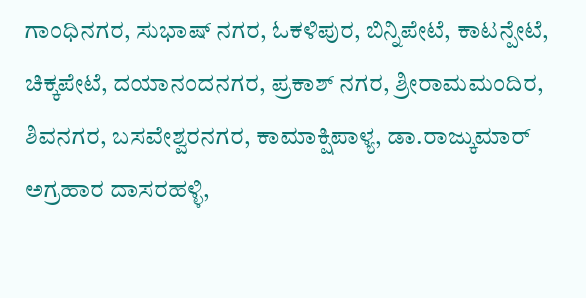ಗಾಂಧಿನಗರ, ಸುಭಾಷ್ ನಗರ, ಓಕಳಿಪುರ, ಬಿನ್ನಿಪೇಟೆ, ಕಾಟನ್ಪೇಟೆ, ಚಿಕ್ಕಪೇಟೆ, ದಯಾನಂದನಗರ, ಪ್ರಕಾಶ್ ನಗರ, ಶ್ರೀರಾಮಮಂದಿರ, ಶಿವನಗರ, ಬಸವೇಶ್ವರನಗರ, ಕಾಮಾಕ್ಷಿಪಾಳ್ಯ, ಡಾ.ರಾಜ್ಕುಮಾರ್ ಅಗ್ರಹಾರ ದಾಸರಹಳ್ಳಿ,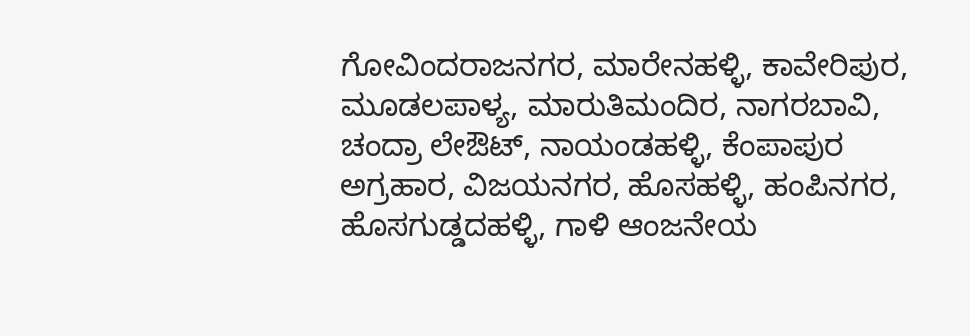ಗೋವಿಂದರಾಜನಗರ, ಮಾರೇನಹಳ್ಳಿ, ಕಾವೇರಿಪುರ, ಮೂಡಲಪಾಳ್ಯ, ಮಾರುತಿಮಂದಿರ, ನಾಗರಬಾವಿ, ಚಂದ್ರಾ ಲೇಔಟ್, ನಾಯಂಡಹಳ್ಳಿ, ಕೆಂಪಾಪುರ ಅಗ್ರಹಾರ, ವಿಜಯನಗರ, ಹೊಸಹಳ್ಳಿ, ಹಂಪಿನಗರ, ಹೊಸಗುಡ್ಡದಹಳ್ಳಿ, ಗಾಳಿ ಆಂಜನೇಯ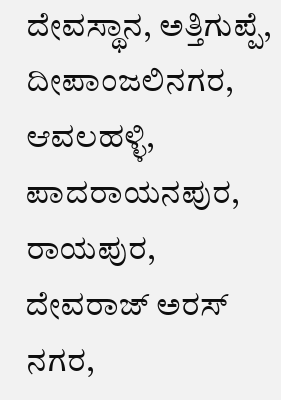ದೇವಸ್ಥಾನ, ಅತ್ತಿಗುಪ್ಪೆ, ದೀಪಾಂಜಲಿನಗರ, ಆವಲಹಳ್ಳಿ, ಪಾದರಾಯನಪುರ, ರಾಯಪುರ, ದೇವರಾಜ್ ಅರಸ್ ನಗರ,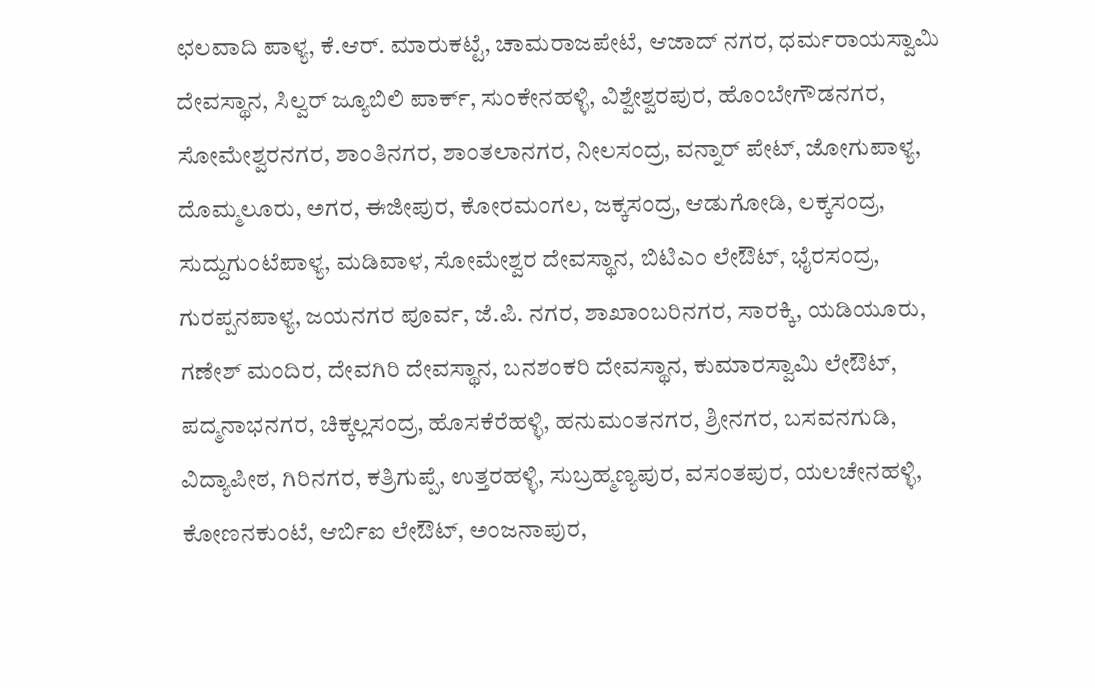ಛಲವಾದಿ ಪಾಳ್ಯ, ಕೆ.ಆರ್. ಮಾರುಕಟ್ಟೆ, ಚಾಮರಾಜಪೇಟೆ, ಆಜಾದ್ ನಗರ, ಧರ್ಮರಾಯಸ್ವಾಮಿ ದೇವಸ್ಥಾನ, ಸಿಲ್ವರ್ ಜ್ಯೂಬಿಲಿ ಪಾರ್ಕ್, ಸುಂಕೇನಹಳ್ಳಿ, ವಿಶ್ವೇಶ್ವರಪುರ, ಹೊಂಬೇಗೌಡನಗರ, ಸೋಮೇಶ್ವರನಗರ, ಶಾಂತಿನಗರ, ಶಾಂತಲಾನಗರ, ನೀಲಸಂದ್ರ, ವನ್ನಾರ್ ಪೇಟ್, ಜೋಗುಪಾಳ್ಯ, ದೊಮ್ಮಲೂರು, ಅಗರ, ಈಜೀಪುರ, ಕೋರಮಂಗಲ, ಜಕ್ಕಸಂದ್ರ, ಆಡುಗೋಡಿ, ಲಕ್ಕಸಂದ್ರ, ಸುದ್ದುಗುಂಟೆಪಾಳ್ಯ, ಮಡಿವಾಳ, ಸೋಮೇಶ್ವರ ದೇವಸ್ಥಾನ, ಬಿಟಿಎಂ ಲೇಔಟ್, ಭೈರಸಂದ್ರ, ಗುರಪ್ಪನಪಾಳ್ಯ, ಜಯನಗರ ಪೂರ್ವ, ಜೆ.ಪಿ. ನಗರ, ಶಾಖಾಂಬರಿನಗರ, ಸಾರಕ್ಕಿ, ಯಡಿಯೂರು, ಗಣೇಶ್ ಮಂದಿರ, ದೇವಗಿರಿ ದೇವಸ್ಥಾನ, ಬನಶಂಕರಿ ದೇವಸ್ಥಾನ, ಕುಮಾರಸ್ವಾಮಿ ಲೇಔಟ್, ಪದ್ಮನಾಭನಗರ, ಚಿಕ್ಕಲ್ಲಸಂದ್ರ, ಹೊಸಕೆರೆಹಳ್ಳಿ, ಹನುಮಂತನಗರ, ಶ್ರೀನಗರ, ಬಸವನಗುಡಿ, ವಿದ್ಯಾಪೀಠ, ಗಿರಿನಗರ, ಕತ್ರಿಗುಪ್ಪೆ, ಉತ್ತರಹಳ್ಳಿ, ಸುಬ್ರಹ್ಮಣ್ಯಪುರ, ವಸಂತಪುರ, ಯಲಚೇನಹಳ್ಳಿ, ಕೋಣನಕುಂಟೆ, ಆರ್ಬಿಐ ಲೇಔಟ್, ಅಂಜನಾಪುರ,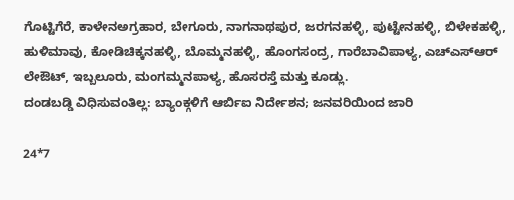ಗೊಟ್ಟಿಗೆರೆ, ಕಾಳೇನಅಗ್ರಹಾರ, ಬೇಗೂರು, ನಾಗನಾಥಪುರ, ಜರಗನಹಳ್ಳಿ, ಪುಟ್ಟೇನಹಳ್ಳಿ, ಬಿಳೇಕಹಳ್ಳಿ, ಹುಳಿಮಾವು, ಕೋಡಿಚಿಕ್ಕನಹಳ್ಳಿ, ಬೊಮ್ಮನಹಳ್ಳಿ, ಹೊಂಗಸಂದ್ರ, ಗಾರೆಬಾವಿಪಾಳ್ಯ, ಎಚ್ಎಸ್ಆರ್ ಲೇಔಟ್, ಇಬ್ಬಲೂರು, ಮಂಗಮ್ಮನಪಾಳ್ಯ, ಹೊಸರಸ್ತೆ ಮತ್ತು ಕೂಡ್ಲು.
ದಂಡಬಡ್ಡಿ ವಿಧಿಸುವಂತಿಲ್ಲ: ಬ್ಯಾಂಕ್ಗಳಿಗೆ ಆರ್ಬಿಐ ನಿರ್ದೇಶನ; ಜನವರಿಯಿಂದ ಜಾರಿ

24*7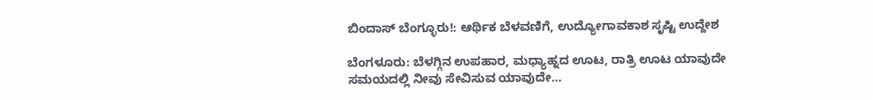ಬಿಂದಾಸ್ ಬೆಂಗ್ಳೂರು!: ಆರ್ಥಿಕ ಬೆಳವಣಿಗೆ, ಉದ್ಯೋಗಾವಕಾಶ ಸೃಷ್ಟಿ ಉದ್ದೇಶ

ಬೆಂಗಳೂರು: ಬೆಳಗ್ಗಿನ ಉಪಹಾರ, ಮಧ್ಯಾಹ್ನದ ಊಟ, ರಾತ್ರಿ ಊಟ ಯಾವುದೇ ಸಮಯದಲ್ಲಿ ನೀವು ಸೇವಿಸುವ ಯಾವುದೇ…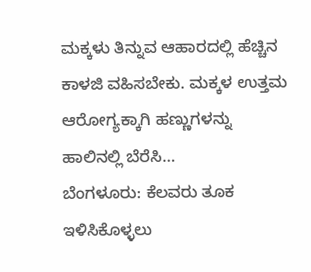ಮಕ್ಕಳು ತಿನ್ನುವ ಆಹಾರದಲ್ಲಿ ಹೆಚ್ಚಿನ ಕಾಳಜಿ ವಹಿಸಬೇಕು. ಮಕ್ಕಳ ಉತ್ತಮ ಆರೋಗ್ಯಕ್ಕಾಗಿ ಹಣ್ಣುಗಳನ್ನು ಹಾಲಿನಲ್ಲಿ ಬೆರೆಸಿ…
ಬೆಂಗಳೂರು: ಕೆಲವರು ತೂಕ ಇಳಿಸಿಕೊಳ್ಳಲು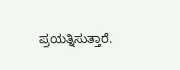ಪ್ರಯತ್ನಿಸುತ್ತಾರೆ.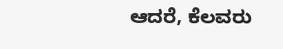ಆದರೆ, ಕೆಲವರು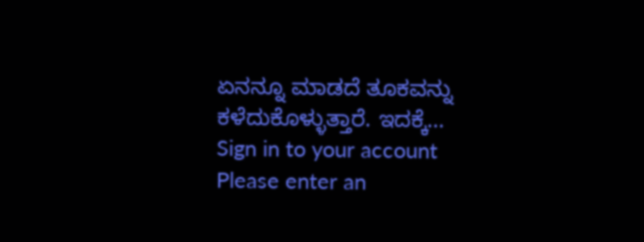ಏನನ್ನೂ ಮಾಡದೆ ತೂಕವನ್ನು ಕಳೆದುಕೊಳ್ಳುತ್ತಾರೆ. ಇದಕ್ಕೆ…
Sign in to your account
Please enter an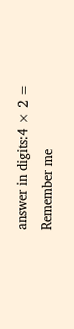answer in digits:4 × 2 =
Remember me